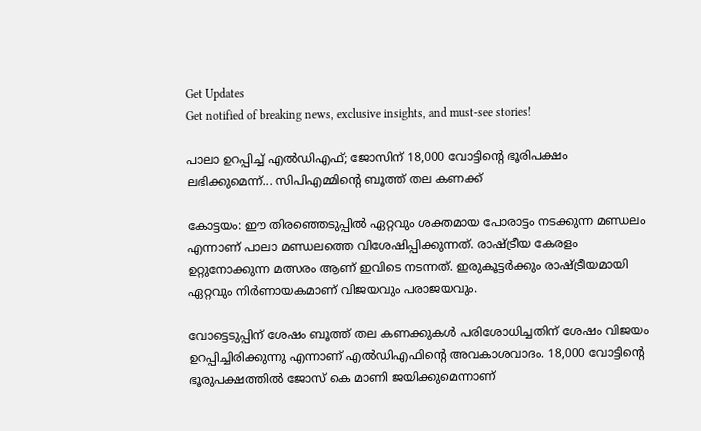Get Updates
Get notified of breaking news, exclusive insights, and must-see stories!

പാലാ ഉറപ്പിച്ച് എല്‍ഡിഎഫ്; ജോസിന് 18,000 വോട്ടിന്റെ ഭൂരിപക്ഷം ലഭിക്കുമെന്ന്... സിപിഎമ്മിന്റെ ബൂത്ത് തല കണക്ക്

കോട്ടയം: ഈ തിരഞ്ഞെടുപ്പില്‍ ഏറ്റവും ശക്തമായ പോരാട്ടം നടക്കുന്ന മണ്ഡലം എന്നാണ് പാലാ മണ്ഡലത്തെ വിശേഷിപ്പിക്കുന്നത്. രാഷ്ട്രീയ കേരളം ഉറ്റുനോക്കുന്ന മത്സരം ആണ് ഇവിടെ നടന്നത്. ഇരുകൂട്ടര്‍ക്കും രാഷ്ട്രീയമായി ഏറ്റവും നിര്‍ണായകമാണ് വിജയവും പരാജയവും.

വോട്ടെടുപ്പിന് ശേഷം ബൂത്ത് തല കണക്കുകള്‍ പരിശോധിച്ചതിന് ശേഷം വിജയം ഉറപ്പിച്ചിരിക്കുന്നു എന്നാണ് എല്‍ഡിഎഫിന്റെ അവകാശവാദം. 18,000 വോട്ടിന്റെ ഭൂരുപക്ഷത്തില്‍ ജോസ് കെ മാണി ജയിക്കുമെന്നാണ്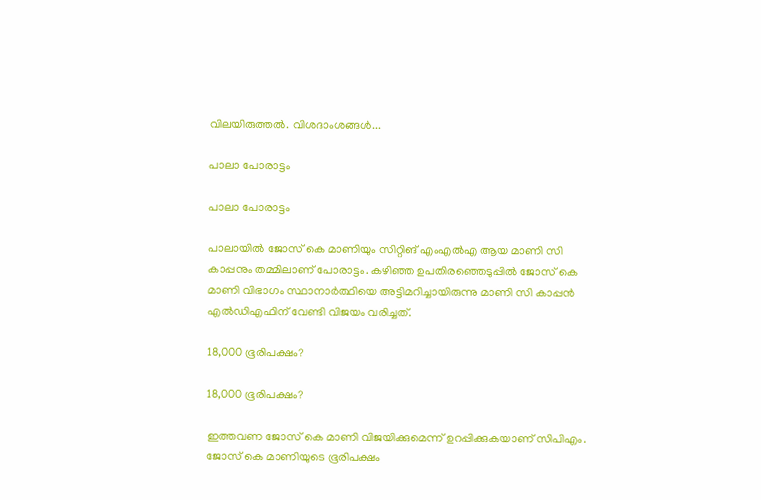വിലയിരുത്തല്‍. വിശദാംശങ്ങള്‍...

പാലാ പോരാട്ടം

പാലാ പോരാട്ടം

പാലായില്‍ ജോസ് കെ മാണിയും സിറ്റിങ് എംഎല്‍എ ആയ മാണി സി കാപ്പനും തമ്മിലാണ് പോരാട്ടം. കഴിഞ്ഞ ഉപതിരഞ്ഞെടുപ്പില്‍ ജോസ് കെ മാണി വിഭാഗം സ്ഥാനാര്‍ത്ഥിയെ അട്ടിമറിച്ചായിരുന്നു മാണി സി കാപ്പന്‍ എല്‍ഡിഎഫിന് വേണ്ടി വിജയം വരിച്ചത്.

18,000 ഭൂരിപക്ഷം?

18,000 ഭൂരിപക്ഷം?

ഇത്തവണ ജോസ് കെ മാണി വിജയിക്കുമെന്ന് ഉറപ്പിക്കുകയാണ് സിപിഎം. ജോസ് കെ മാണിയുടെ ഭൂരിപക്ഷം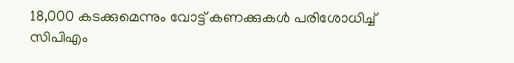18,000 കടക്കുമെന്നും വോട്ട് കണക്കുകള്‍ പരിശോധിച്ച് സിപിഎം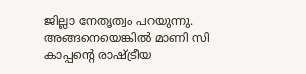ജില്ലാ നേതൃത്വം പറയുന്നു. അങ്ങനെയെങ്കില്‍ മാണി സി കാപ്പന്റെ രാഷ്ട്രീയ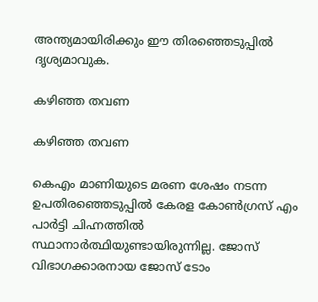അന്ത്യമായിരിക്കും ഈ തിരഞ്ഞെടുപ്പില്‍ ദൃശ്യമാവുക.

കഴിഞ്ഞ തവണ

കഴിഞ്ഞ തവണ

കെഎം മാണിയുടെ മരണ ശേഷം നടന്ന ഉപതിരഞ്ഞെടുപ്പില്‍ കേരള കോണ്‍ഗ്രസ് എം പാര്‍ട്ടി ചിഹ്നത്തില്‍ സ്ഥാനാര്‍ത്ഥിയുണ്ടായിരുന്നില്ല. ജോസ് വിഭാഗക്കാരനായ ജോസ് ടോം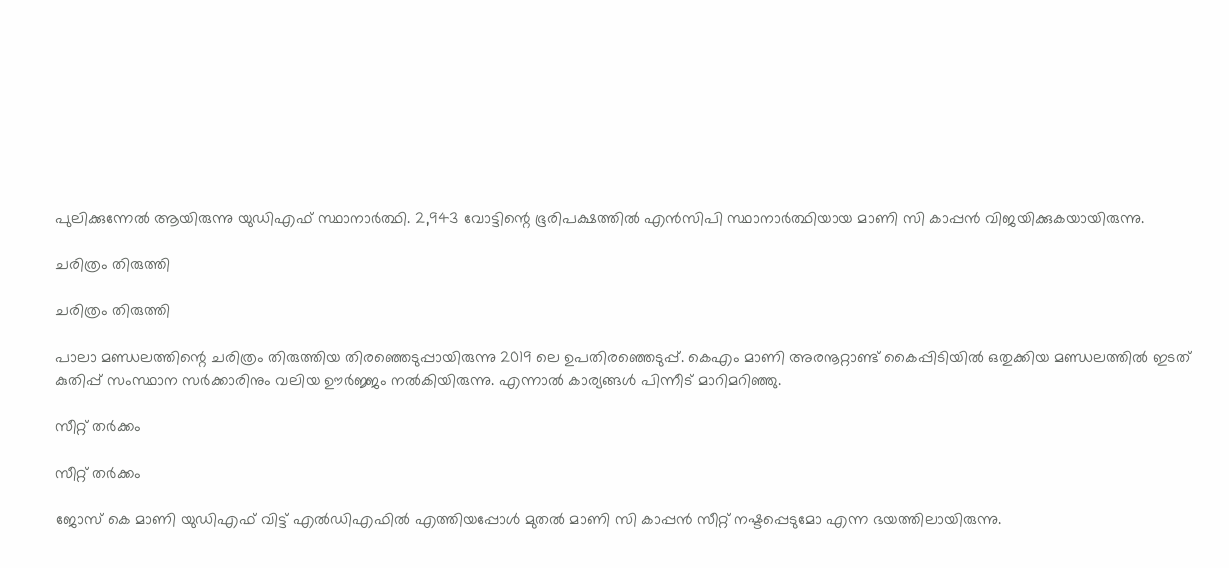പുലിക്കുന്നേല്‍ ആയിരുന്നു യുഡിഎഫ് സ്ഥാനാര്‍ത്ഥി. 2,943 വോട്ടിന്റെ ഭൂരിപക്ഷത്തില്‍ എന്‍സിപി സ്ഥാനാര്‍ത്ഥിയായ മാണി സി കാപ്പന്‍ വിജയിക്കുകയായിരുന്നു.

ചരിത്രം തിരുത്തി

ചരിത്രം തിരുത്തി

പാലാ മണ്ഡലത്തിന്റെ ചരിത്രം തിരുത്തിയ തിരഞ്ഞെടുപ്പായിരുന്നു 2019 ലെ ഉപതിരഞ്ഞെടുപ്പ്. കെഎം മാണി അരനൂറ്റാണ്ട് കൈപ്പിടിയില്‍ ഒതുക്കിയ മണ്ഡലത്തില്‍ ഇടത് കുതിപ്പ് സംസ്ഥാന സര്‍ക്കാരിനും വലിയ ഊര്‍ജ്ജം നല്‍കിയിരുന്നു. എന്നാല്‍ കാര്യങ്ങള്‍ പിന്നീട് മാറിമറിഞ്ഞു.

സീറ്റ് തര്‍ക്കം

സീറ്റ് തര്‍ക്കം

ജോസ് കെ മാണി യുഡിഎഫ് വിട്ട് എല്‍ഡിഎഫില്‍ എത്തിയപ്പോള്‍ മുതല്‍ മാണി സി കാപ്പന്‍ സീറ്റ് നഷ്ടപ്പെടുമോ എന്ന ഭയത്തിലായിരുന്നു.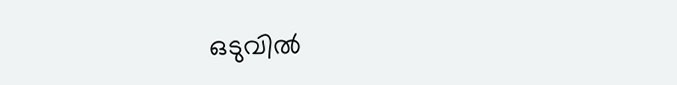ഒടുവില്‍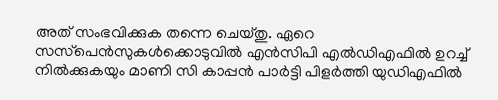അത് സംഭവിക്കുക തന്നെ ചെയ്തു. ഏറെ സസ്‌പെന്‍സുകള്‍ക്കൊടുവില്‍ എന്‍സിപി എല്‍ഡിഎഫില്‍ ഉറച്ച് നില്‍ക്കുകയും മാണി സി കാപ്പന്‍ പാര്‍ട്ടി പിളര്‍ത്തി യുഡിഎഫില്‍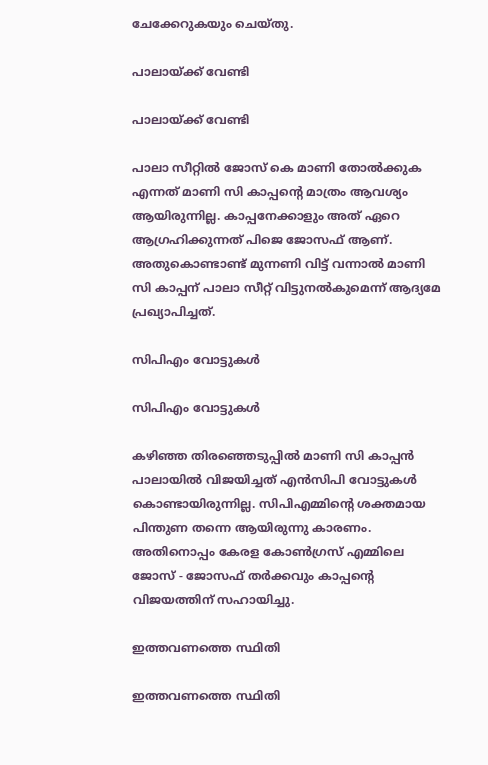ചേക്കേറുകയും ചെയ്തു.

പാലായ്ക്ക് വേണ്ടി

പാലായ്ക്ക് വേണ്ടി

പാലാ സീറ്റില്‍ ജോസ് കെ മാണി തോല്‍ക്കുക എന്നത് മാണി സി കാപ്പന്റെ മാത്രം ആവശ്യം ആയിരുന്നില്ല. കാപ്പനേക്കാളും അത് ഏറെ ആഗ്രഹിക്കുന്നത് പിജെ ജോസഫ് ആണ്. അതുകൊണ്ടാണ്ട് മുന്നണി വിട്ട് വന്നാല്‍ മാണി സി കാപ്പന് പാലാ സീറ്റ് വിട്ടുനല്‍കുമെന്ന് ആദ്യമേ പ്രഖ്യാപിച്ചത്.

സിപിഎം വോട്ടുകള്‍

സിപിഎം വോട്ടുകള്‍

കഴിഞ്ഞ തിരഞ്ഞെടുപ്പില്‍ മാണി സി കാപ്പന്‍ പാലായില്‍ വിജയിച്ചത് എന്‍സിപി വോട്ടുകള്‍ കൊണ്ടായിരുന്നില്ല. സിപിഎമ്മിന്റെ ശക്തമായ പിന്തുണ തന്നെ ആയിരുന്നു കാരണം. അതിനൊപ്പം കേരള കോണ്‍ഗ്രസ് എമ്മിലെ ജോസ് - ജോസഫ് തര്‍ക്കവും കാപ്പന്റെ വിജയത്തിന് സഹായിച്ചു.

ഇത്തവണത്തെ സ്ഥിതി

ഇത്തവണത്തെ സ്ഥിതി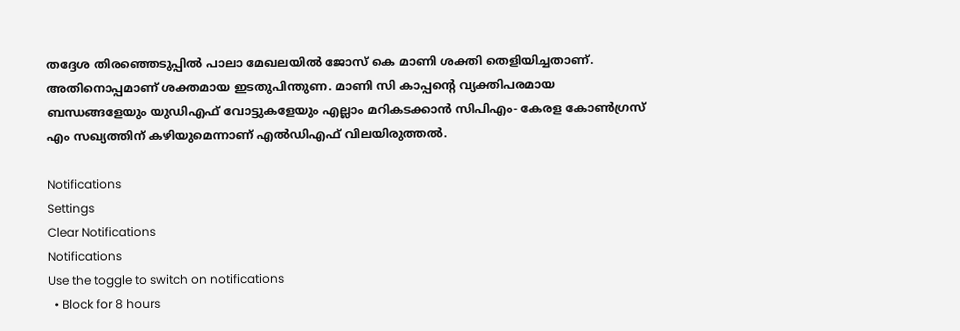തദ്ദേശ തിരഞ്ഞെടുപ്പില്‍ പാലാ മേഖലയില്‍ ജോസ് കെ മാണി ശക്തി തെളിയിച്ചതാണ്. അതിനൊപ്പമാണ് ശക്തമായ ഇടതുപിന്തുണ. മാണി സി കാപ്പന്റെ വ്യക്തിപരമായ ബന്ധങ്ങളേയും യുഡിഎഫ് വോട്ടുകളേയും എല്ലാം മറികടക്കാന്‍ സിപിഎം- കേരള കോണ്‍ഗ്രസ് എം സഖ്യത്തിന് കഴിയുമെന്നാണ് എല്‍ഡിഎഫ് വിലയിരുത്തല്‍.

Notifications
Settings
Clear Notifications
Notifications
Use the toggle to switch on notifications
  • Block for 8 hours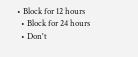• Block for 12 hours
  • Block for 24 hours
  • Don't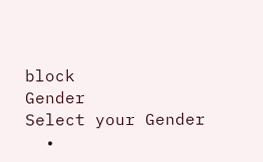block
Gender
Select your Gender
  •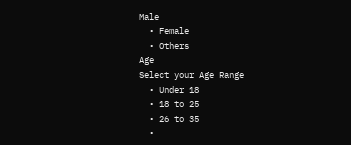Male
  • Female
  • Others
Age
Select your Age Range
  • Under 18
  • 18 to 25
  • 26 to 35
  •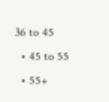36 to 45
  • 45 to 55
  • 55+